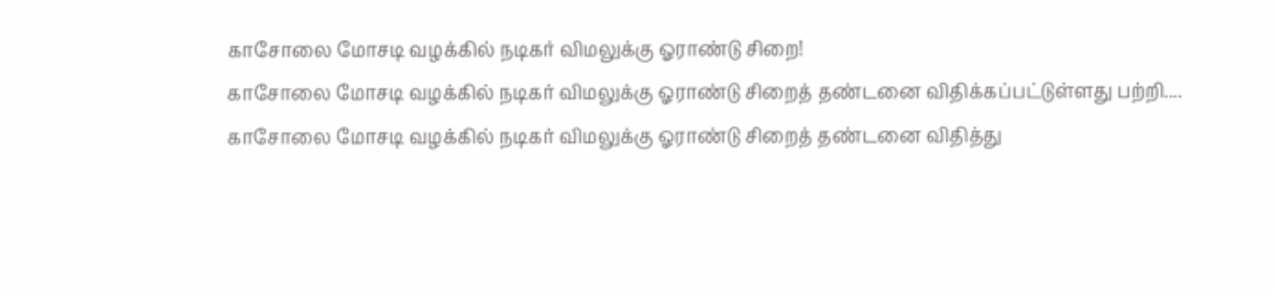காசோலை மோசடி வழக்கில் நடிகர் விமலுக்கு ஓராண்டு சிறை!
காசோலை மோசடி வழக்கில் நடிகர் விமலுக்கு ஓராண்டு சிறைத் தண்டனை விதிக்கப்பட்டுள்ளது பற்றி....
காசோலை மோசடி வழக்கில் நடிகர் விமலுக்கு ஓராண்டு சிறைத் தண்டனை விதித்து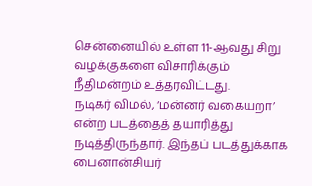சென்னையில் உள்ள 11-ஆவது சிறு வழக்குகளை விசாரிக்கும் நீதிமன்றம் உத்தரவிட்டது.
நடிகர் விமல், ‘மன்னர் வகையறா’ என்ற படத்தைத் தயாரித்து நடித்திருந்தார். இந்தப் படத்துக்காக பைனான்சியர்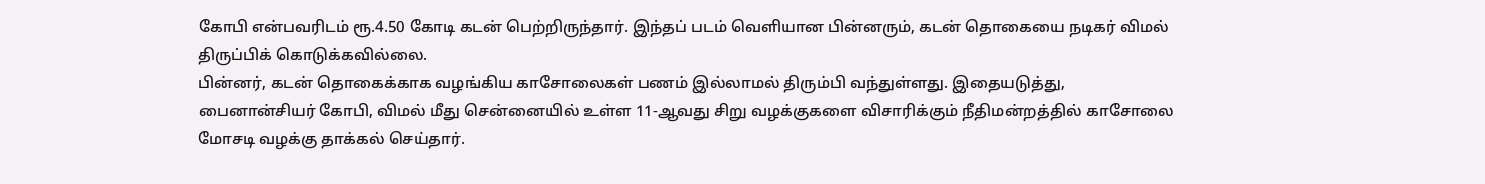கோபி என்பவரிடம் ரூ.4.50 கோடி கடன் பெற்றிருந்தார். இந்தப் படம் வெளியான பின்னரும், கடன் தொகையை நடிகர் விமல் திருப்பிக் கொடுக்கவில்லை.
பின்னர், கடன் தொகைக்காக வழங்கிய காசோலைகள் பணம் இல்லாமல் திரும்பி வந்துள்ளது. இதையடுத்து, பைனான்சியர் கோபி, விமல் மீது சென்னையில் உள்ள 11-ஆவது சிறு வழக்குகளை விசாரிக்கும் நீதிமன்றத்தில் காசோலை மோசடி வழக்கு தாக்கல் செய்தார்.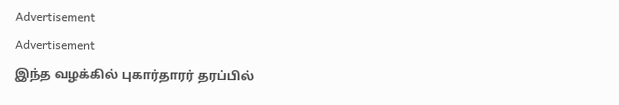Advertisement
Advertisement
இந்த வழக்கில் புகார்தாரர் தரப்பில்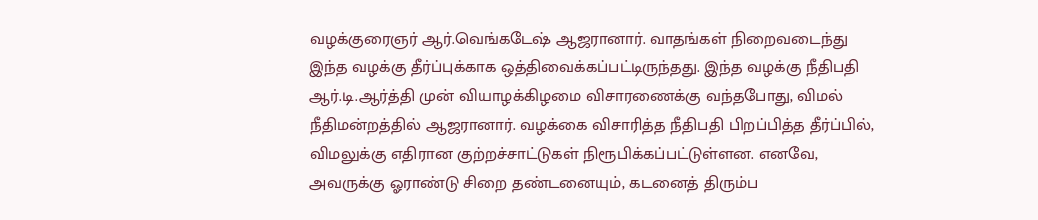வழக்குரைஞர் ஆர்.வெங்கடேஷ் ஆஜரானார். வாதங்கள் நிறைவடைந்து இந்த வழக்கு தீர்ப்புக்காக ஒத்திவைக்கப்பட்டிருந்தது. இந்த வழக்கு நீதிபதி ஆர்.டி.ஆர்த்தி முன் வியாழக்கிழமை விசாரணைக்கு வந்தபோது, விமல் நீதிமன்றத்தில் ஆஜரானார். வழக்கை விசாரித்த நீதிபதி பிறப்பித்த தீர்ப்பில், விமலுக்கு எதிரான குற்றச்சாட்டுகள் நிரூபிக்கப்பட்டுள்ளன. எனவே, அவருக்கு ஓராண்டு சிறை தண்டனையும், கடனைத் திரும்ப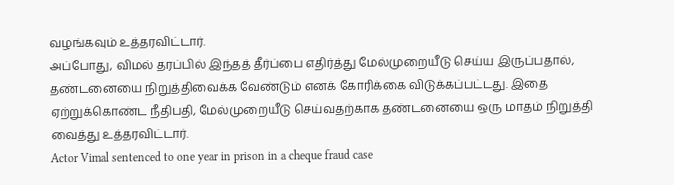வழங்கவும் உத்தரவிட்டார்.
அப்போது, விமல் தரப்பில் இந்தத் தீர்ப்பை எதிர்த்து மேல்முறையீடு செய்ய இருப்பதால், தண்டனையை நிறுத்திவைக்க வேண்டும் எனக் கோரிக்கை விடுக்கப்பட்டது. இதை ஏற்றுக்கொண்ட நீதிபதி, மேல்முறையீடு செய்வதற்காக தண்டனையை ஒரு மாதம் நிறுத்தி வைத்து உத்தரவிட்டார்.
Actor Vimal sentenced to one year in prison in a cheque fraud case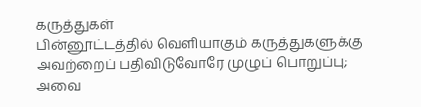கருத்துகள்
பின்னூட்டத்தில் வெளியாகும் கருத்துகளுக்கு அவற்றைப் பதிவிடுவோரே முழுப் பொறுப்பு; அவை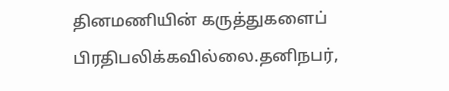தினமணியின் கருத்துகளைப் பிரதிபலிக்கவில்லை.தனிநபர்,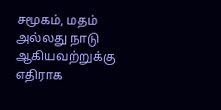சமூகம், மதம் அல்லது நாடு ஆகியவற்றுக்கு எதிராக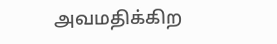அவமதிக்கிற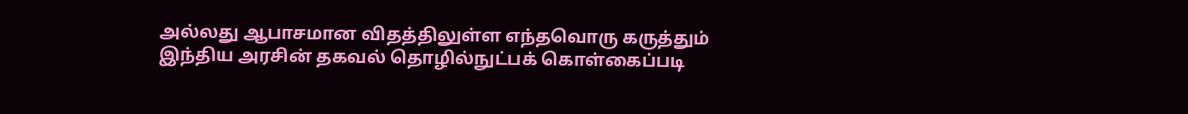அல்லது ஆபாசமான விதத்திலுள்ள எந்தவொரு கருத்தும் இந்திய அரசின் தகவல் தொழில்நுட்பக் கொள்கைப்படி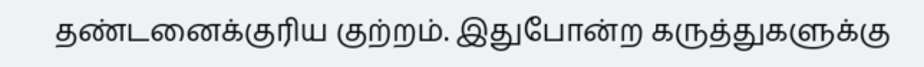தண்டனைக்குரிய குற்றம். இதுபோன்ற கருத்துகளுக்கு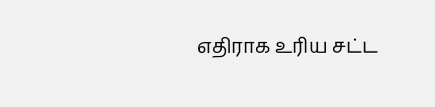எதிராக உரிய சட்ட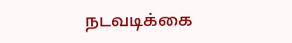நடவடிக்கை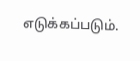எடுக்கப்படும்.